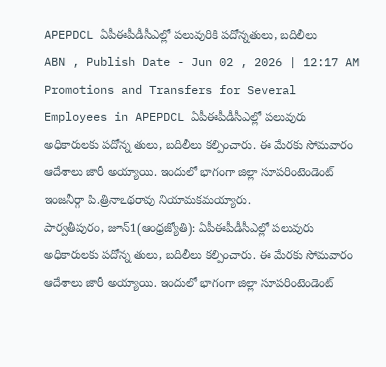APEPDCL ఏపీఈపీడీసీఎల్లో పలువురికి పదోన్నతులు, బదిలీలు
ABN , Publish Date - Jun 02 , 2026 | 12:17 AM
Promotions and Transfers for Several Employees in APEPDCL ఏపీఈపీడీసీఎల్లో పలువురు అధికారులకు పదోన్న తులు, బదిలీలు కల్పించారు. ఈ మేరకు సోమవారం ఆదేశాలు జారీ అయ్యాయి. ఇందులో భాగంగా జిల్లా సూపరింటెండెంట్ ఇంజనీర్గా పి.త్రినాఽథరావు నియామకమయ్యారు.
పార్వతీపురం, జూన్1(ఆంధ్రజ్యోతి): ఏపీఈపీడీసీఎల్లో పలువురు అధికారులకు పదోన్న తులు, బదిలీలు కల్పించారు. ఈ మేరకు సోమవారం ఆదేశాలు జారీ అయ్యాయి. ఇందులో భాగంగా జిల్లా సూపరింటెండెంట్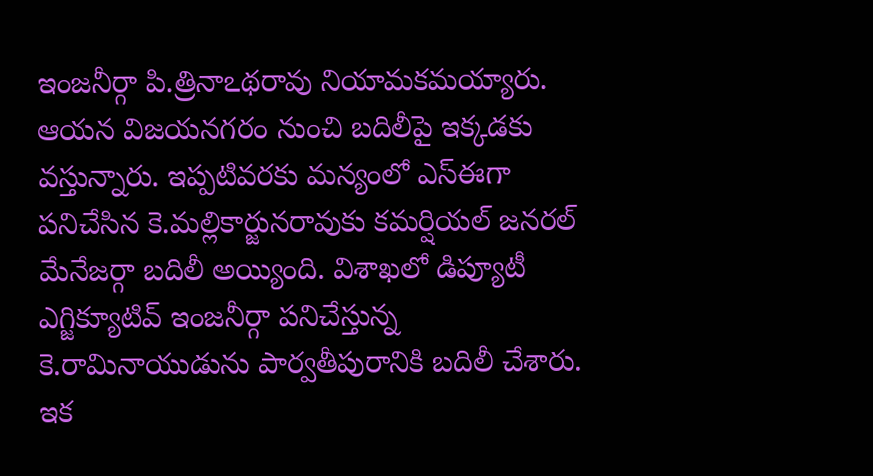ఇంజనీర్గా పి.త్రినాఽథరావు నియామకమయ్యారు. ఆయన విజయనగరం నుంచి బదిలీపై ఇక్కడకు వస్తున్నారు. ఇప్పటివరకు మన్యంలో ఎస్ఈగా పనిచేసిన కె.మల్లికార్జునరావుకు కమర్షియల్ జనరల్ మేనేజర్గా బదిలీ అయ్యింది. విశాఖలో డిప్యూటీ ఎగ్జిక్యూటివ్ ఇంజనీర్గా పనిచేస్తున్న కె.రామినాయుడును పార్వతీపురానికి బదిలీ చేశారు. ఇక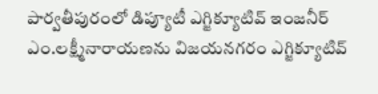పార్వతీపురంలో డిప్యూటీ ఎగ్జిక్యూటివ్ ఇంజనీర్ ఎం.లక్ష్మీనారాయణను విజయనగరం ఎగ్జిక్యూటివ్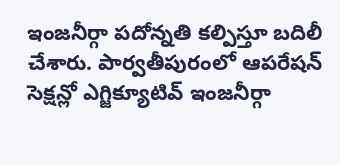ఇంజనీర్గా పదోన్నతి కల్పిస్తూ బదిలీ చేశారు. పార్వతీపురంలో ఆపరేషన్ సెక్షన్లో ఎగ్జిక్యూటివ్ ఇంజనీర్గా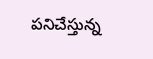పనిచేస్తున్న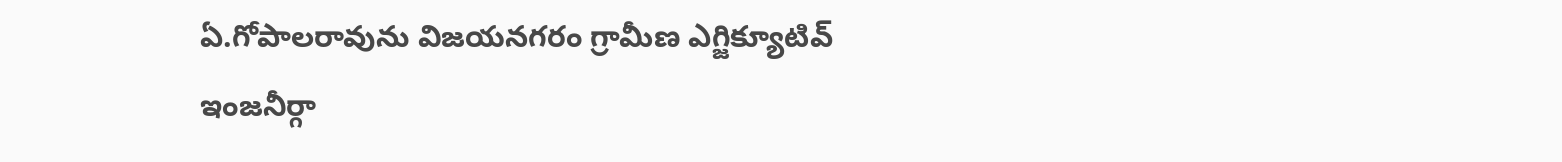ఏ.గోపాలరావును విజయనగరం గ్రామీణ ఎగ్జిక్యూటివ్ ఇంజనీర్గా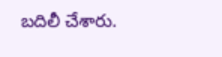బదిలీ చేశారు.